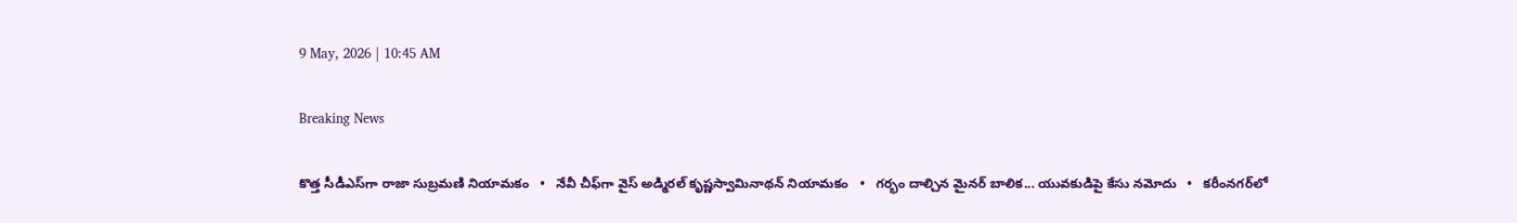9 May, 2026 | 10:45 AM

Breaking News

కొత్త సీడీఎస్‌గా రాజా సుబ్రమణి నియామకం   •   నేవీ చీఫ్‌గా వైస్ అడ్మిర‌ల్ కృష్ణస్వామినాథ‌న్ నియామ‌కం   •   గర్భం దాల్చిన మైనర్ బాలిక... యువకుడిపై కేసు నమోదు   •   కరీంనగర్‌లో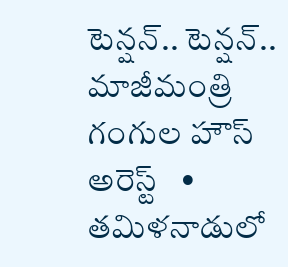టెన్షన్.. టెన్షన్.. మాజీమంత్రి గంగుల హౌస్ అరెస్ట్   •   తమిళనాడులో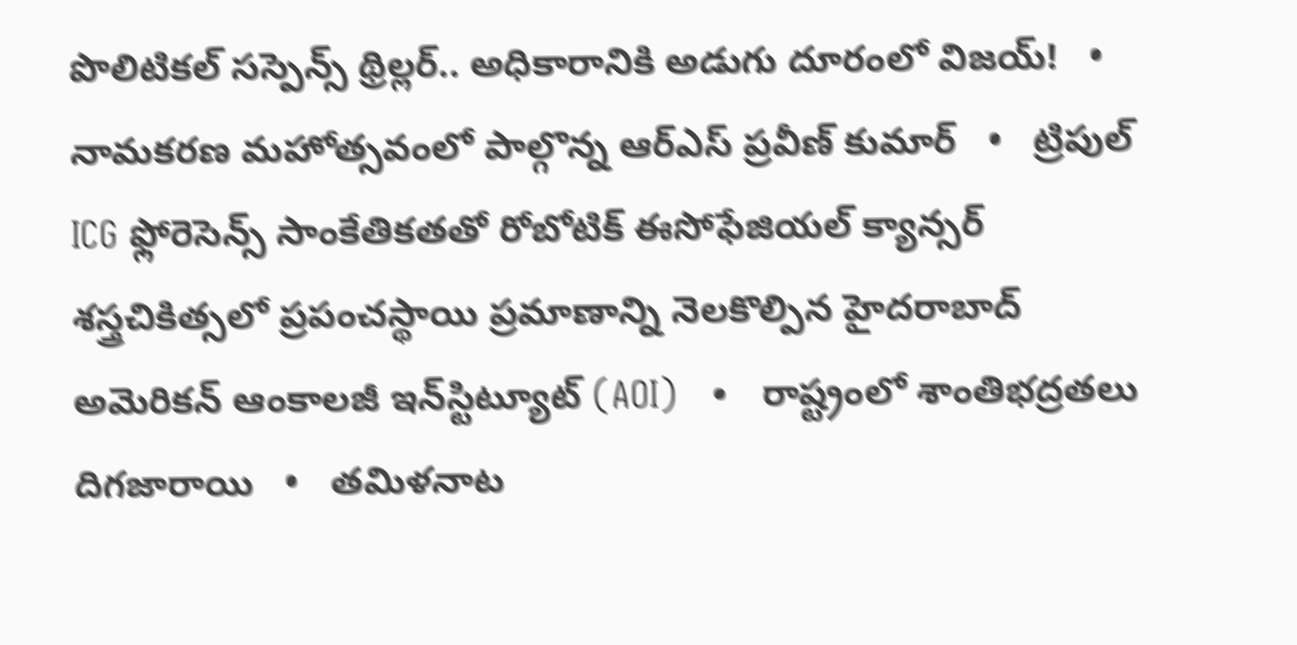పొలిటికల్ సస్పెన్స్ థ్రిల్లర్.. అధికారానికి అడుగు దూరంలో విజయ్!   •   నామకరణ మహోత్సవంలో పాల్గొన్న ఆర్ఎస్ ప్రవీణ్ కుమార్   •   ట్రిపుల్ ICG ఫ్లోరెసెన్స్ సాంకేతికతతో రోబోటిక్ ఈసోఫేజియల్ క్యాన్సర్ శస్త్రచికిత్సలో ప్రపంచస్థాయి ప్రమాణాన్ని నెలకొల్పిన హైదరాబాద్ అమెరికన్ ఆంకాలజీ ఇన్‌స్టిట్యూట్ (AOI)   •   రాష్ట్రంలో శాంతిభద్రతలు దిగజారాయి   •   తమిళనాట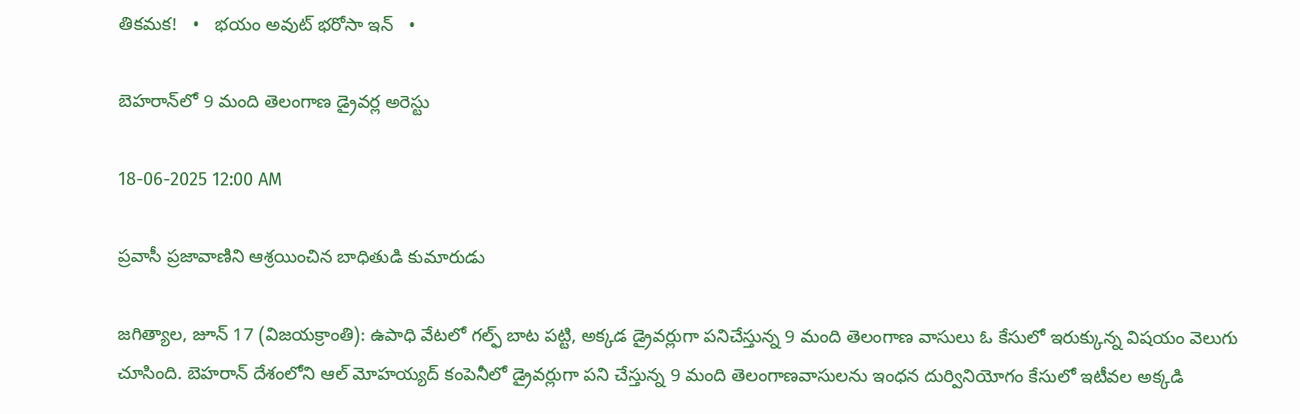తికమక!   •   భయం అవుట్ భరోసా ఇన్   •

బెహరాన్‌లో 9 మంది తెలంగాణ డ్రైవర్ల అరెస్టు

18-06-2025 12:00 AM

ప్రవాసీ ప్రజావాణిని ఆశ్రయించిన బాధితుడి కుమారుడు

జగిత్యాల, జూన్ 17 (విజయక్రాంతి): ఉపాధి వేటలో గల్ఫ్ బాట పట్టి, అక్కడ డ్రైవర్లుగా పనిచేస్తున్న 9 మంది తెలంగాణ వాసులు ఓ కేసులో ఇరుక్కున్న విషయం వెలుగు చూసింది. బెహరాన్ దేశంలోని ఆల్ మోహయ్యద్ కంపెనీలో డ్రైవర్లుగా పని చేస్తున్న 9 మంది తెలంగాణవాసులను ఇంధన దుర్వినియోగం కేసులో ఇటీవల అక్కడి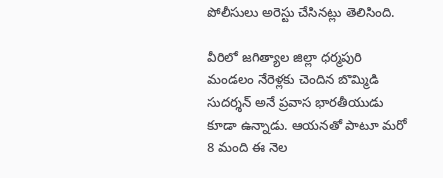పోలీసులు అరెస్టు చేసినట్లు తెలిసింది.

వీరిలో జగిత్యాల జిల్లా ధర్మపురి మండలం నేరెళ్లకు చెందిన బొమ్మిడి సుదర్శన్ అనే ప్రవాస భారతీయుడు కూడా ఉన్నాడు. ఆయనతో పాటూ మరో 8 మంది ఈ నెల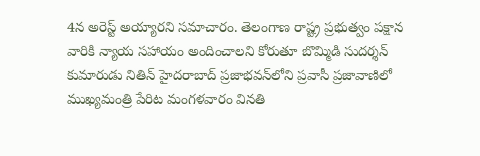4న అరెస్ట్ అయ్యారని సమాచారం. తెలంగాణ రాష్ట్ర ప్రభుత్వం పక్షాన వారికి న్యాయ సహాయం అందించాలని కోరుతూ బొమ్మిడి సుదర్శన్ కుమారుడు నితిన్ హైదరాబాద్ ప్రజాభవన్‌లోని ప్రవాసీ ప్రజావాణిలో ముఖ్యమంత్రి పేరిట మంగళవారం వినతి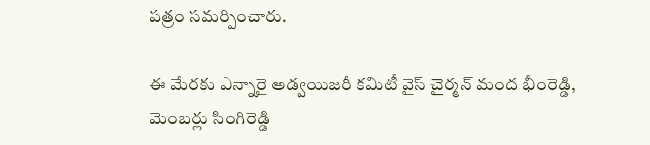పత్రం సమర్పించారు.

ఈ మేరకు ఎన్నారై అడ్వయిజరీ కమిటీ వైస్ చైర్మన్ మంద భీంరెడ్డి, మెంబర్లు సింగిరెడ్డి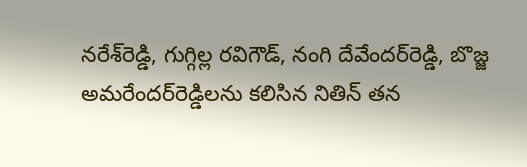నరేశ్‌రెడ్డి, గుగ్గిల్ల రవిగౌడ్, నంగి దేవేందర్‌రెడ్డి, బొజ్జ అమరేందర్‌రెడ్డిలను కలిసిన నితిన్ తన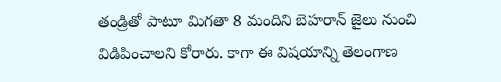తండ్రితో పాటూ మిగతా 8 మందిని బెహరాన్ జైలు నుంచి విడిపించాలని కోరారు. కాగా ఈ విషయాన్ని తెలంగాణ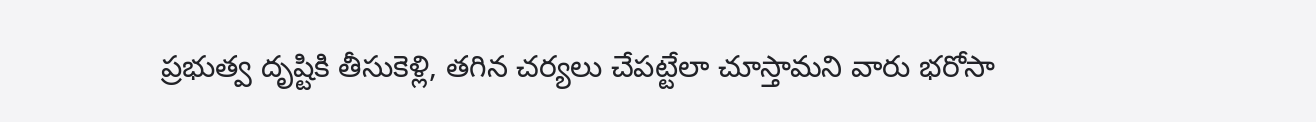ప్రభుత్వ దృష్టికి తీసుకెళ్లి, తగిన చర్యలు చేపట్టేలా చూస్తామని వారు భరోసా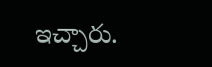ఇచ్చారు.